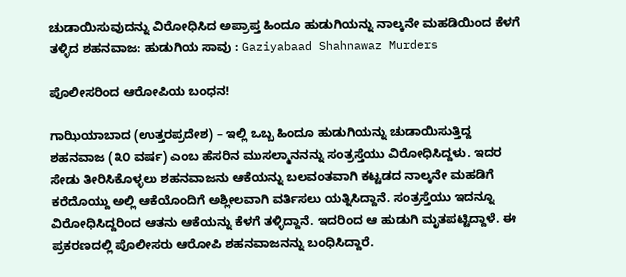ಚುಡಾಯಿಸುವುದನ್ನು ವಿರೋಧಿಸಿದ ಅಪ್ರಾಪ್ತ ಹಿಂದೂ ಹುಡುಗಿಯನ್ನು ನಾಲ್ಕನೇ ಮಹಡಿಯಿಂದ ಕೆಳಗೆ ತಳ್ಳಿದ ಶಹನವಾಜ: ಹುಡುಗಿಯ ಸಾವು : Gaziyabaad Shahnawaz Murders

ಪೊಲೀಸರಿಂದ ಆರೋಪಿಯ ಬಂಧನ!

ಗಾಝಿಯಾಬಾದ (ಉತ್ತರಪ್ರದೇಶ) – ಇಲ್ಲಿ ಒಬ್ಬ ಹಿಂದೂ ಹುಡುಗಿಯನ್ನು ಚುಡಾಯಿಸುತ್ತಿದ್ದ ಶಹನವಾಜ (೩೦ ವರ್ಷ) ಎಂಬ ಹೆಸರಿನ ಮುಸಲ್ಮಾನನನ್ನು ಸಂತ್ರಸ್ತೆಯು ವಿರೋಧಿಸಿದ್ದಳು. ಇದರ ಸೇಡು ತೀರಿಸಿಕೊಳ್ಳಲು ಶಹನವಾಜನು ಆಕೆಯನ್ನು ಬಲವಂತವಾಗಿ ಕಟ್ಟಡದ ನಾಲ್ಕನೇ ಮಹಡಿಗೆ ಕರೆದೊಯ್ದು ಅಲ್ಲಿ ಆಕೆಯೊಂದಿಗೆ ಅಶ್ಲೀಲವಾಗಿ ವರ್ತಿಸಲು ಯತ್ನಿಸಿದ್ದಾನೆ. ಸಂತ್ರಸ್ತೆಯು ಇದನ್ನೂ ವಿರೋಧಿಸಿದ್ದರಿಂದ ಆತನು ಆಕೆಯನ್ನು ಕೆಳಗೆ ತಳ್ಳಿದ್ದಾನೆ. ಇದರಿಂದ ಆ ಹುಡುಗಿ ಮೃತಪಟ್ಟಿದ್ದಾಳೆ. ಈ ಪ್ರಕರಣದಲ್ಲಿ ಪೊಲೀಸರು ಆರೋಪಿ ಶಹನವಾಜನನ್ನು ಬಂಧಿಸಿದ್ದಾರೆ.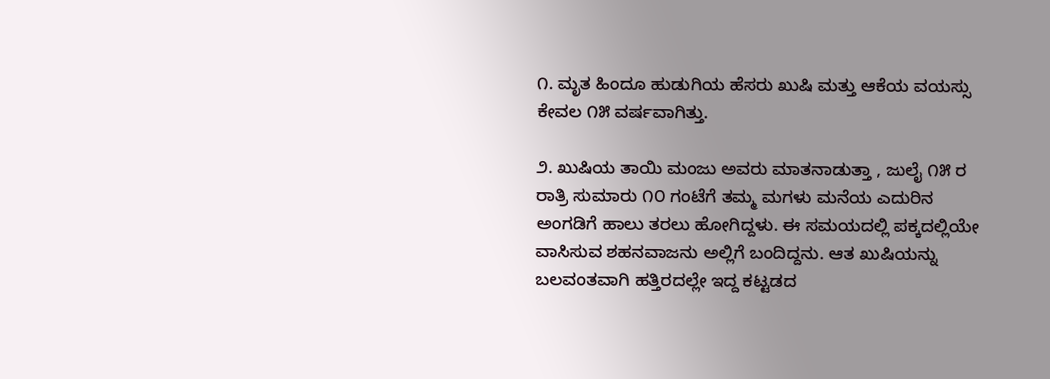೧. ಮೃತ ಹಿಂದೂ ಹುಡುಗಿಯ ಹೆಸರು ಖುಷಿ ಮತ್ತು ಆಕೆಯ ವಯಸ್ಸು ಕೇವಲ ೧೫ ವರ್ಷವಾಗಿತ್ತು.

೨. ಖುಷಿಯ ತಾಯಿ ಮಂಜು ಅವರು ಮಾತನಾಡುತ್ತಾ , ಜುಲೈ ೧೫ ರ ರಾತ್ರಿ ಸುಮಾರು ೧೦ ಗಂಟೆಗೆ ತಮ್ಮ ಮಗಳು ಮನೆಯ ಎದುರಿನ ಅಂಗಡಿಗೆ ಹಾಲು ತರಲು ಹೋಗಿದ್ದಳು. ಈ ಸಮಯದಲ್ಲಿ ಪಕ್ಕದಲ್ಲಿಯೇ ವಾಸಿಸುವ ಶಹನವಾಜನು ಅಲ್ಲಿಗೆ ಬಂದಿದ್ದನು. ಆತ ಖುಷಿಯನ್ನು ಬಲವಂತವಾಗಿ ಹತ್ತಿರದಲ್ಲೇ ಇದ್ದ ಕಟ್ಟಡದ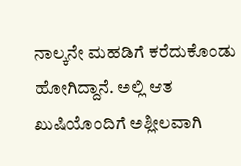ನಾಲ್ಕನೇ ಮಹಡಿಗೆ ಕರೆದುಕೊಂಡು ಹೋಗಿದ್ದಾನೆ. ಅಲ್ಲಿ ಆತ ಖುಷಿಯೊಂದಿಗೆ ಅಶ್ಲೀಲವಾಗಿ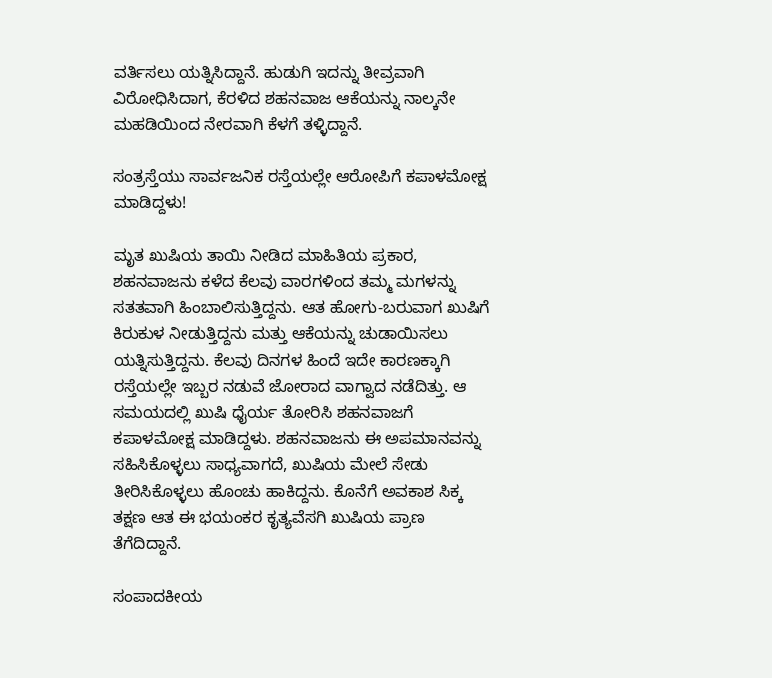ವರ್ತಿಸಲು ಯತ್ನಿಸಿದ್ದಾನೆ. ಹುಡುಗಿ ಇದನ್ನು ತೀವ್ರವಾಗಿ ವಿರೋಧಿಸಿದಾಗ, ಕೆರಳಿದ ಶಹನವಾಜ ಆಕೆಯನ್ನು ನಾಲ್ಕನೇ ಮಹಡಿಯಿಂದ ನೇರವಾಗಿ ಕೆಳಗೆ ತಳ್ಳಿದ್ದಾನೆ.

ಸಂತ್ರಸ್ತೆಯು ಸಾರ್ವಜನಿಕ ರಸ್ತೆಯಲ್ಲೇ ಆರೋಪಿಗೆ ಕಪಾಳಮೋಕ್ಷ ಮಾಡಿದ್ದಳು!

ಮೃತ ಖುಷಿಯ ತಾಯಿ ನೀಡಿದ ಮಾಹಿತಿಯ ಪ್ರಕಾರ, ಶಹನವಾಜನು ಕಳೆದ ಕೆಲವು ವಾರಗಳಿಂದ ತಮ್ಮ ಮಗಳನ್ನು ಸತತವಾಗಿ ಹಿಂಬಾಲಿಸುತ್ತಿದ್ದನು. ಆತ ಹೋಗು-ಬರುವಾಗ ಖುಷಿಗೆ ಕಿರುಕುಳ ನೀಡುತ್ತಿದ್ದನು ಮತ್ತು ಆಕೆಯನ್ನು ಚುಡಾಯಿಸಲು ಯತ್ನಿಸುತ್ತಿದ್ದನು. ಕೆಲವು ದಿನಗಳ ಹಿಂದೆ ಇದೇ ಕಾರಣಕ್ಕಾಗಿ ರಸ್ತೆಯಲ್ಲೇ ಇಬ್ಬರ ನಡುವೆ ಜೋರಾದ ವಾಗ್ವಾದ ನಡೆದಿತ್ತು. ಆ ಸಮಯದಲ್ಲಿ ಖುಷಿ ಧೈರ್ಯ ತೋರಿಸಿ ಶಹನವಾಜಗೆ ಕಪಾಳಮೋಕ್ಷ ಮಾಡಿದ್ದಳು. ಶಹನವಾಜನು ಈ ಅಪಮಾನವನ್ನು ಸಹಿಸಿಕೊಳ್ಳಲು ಸಾಧ್ಯವಾಗದೆ, ಖುಷಿಯ ಮೇಲೆ ಸೇಡು ತೀರಿಸಿಕೊಳ್ಳಲು ಹೊಂಚು ಹಾಕಿದ್ದನು. ಕೊನೆಗೆ ಅವಕಾಶ ಸಿಕ್ಕ ತಕ್ಷಣ ಆತ ಈ ಭಯಂಕರ ಕೃತ್ಯವೆಸಗಿ ಖುಷಿಯ ಪ್ರಾಣ ತೆಗೆದಿದ್ದಾನೆ.

ಸಂಪಾದಕೀಯ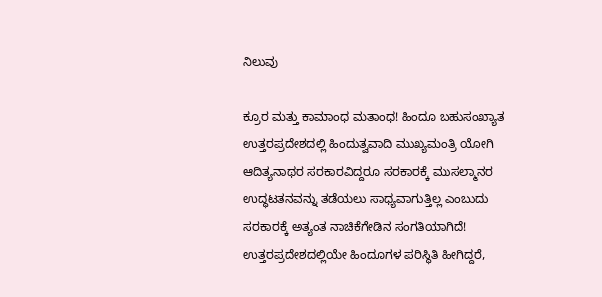ನಿಲುವು

ಕ್ರೂರ ಮತ್ತು ಕಾಮಾಂಧ ಮತಾಂಧ! ಹಿಂದೂ ಬಹುಸಂಖ್ಯಾತ ಉತ್ತರಪ್ರದೇಶದಲ್ಲಿ ಹಿಂದುತ್ವವಾದಿ ಮುಖ್ಯಮಂತ್ರಿ ಯೋಗಿ ಆದಿತ್ಯನಾಥರ ಸರಕಾರವಿದ್ದರೂ ಸರಕಾರಕ್ಕೆ ಮುಸಲ್ಮಾನರ ಉದ್ಧಟತನವನ್ನು ತಡೆಯಲು ಸಾಧ್ಯವಾಗುತ್ತಿಲ್ಲ ಎಂಬುದು ಸರಕಾರಕ್ಕೆ ಅತ್ಯಂತ ನಾಚಿಕೆಗೇಡಿನ ಸಂಗತಿಯಾಗಿದೆ! ಉತ್ತರಪ್ರದೇಶದಲ್ಲಿಯೇ ಹಿಂದೂಗಳ ಪರಿಸ್ಥಿತಿ ಹೀಗಿದ್ದರೆ,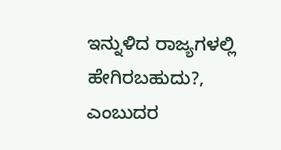ಇನ್ನುಳಿದ ರಾಜ್ಯಗಳಲ್ಲಿ ಹೇಗಿರಬಹುದು?, ಎಂಬುದರ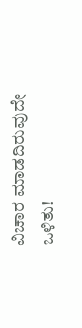ವಿಚಾರ ಮಾಡದಿರುವುದೇ ಒಳಿತು!